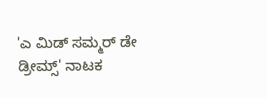'ಎ ಮಿಡ್ ಸಮ್ಮರ್ ಡೇ ಡ್ರೀಮ್ಸ್' ನಾಟಕ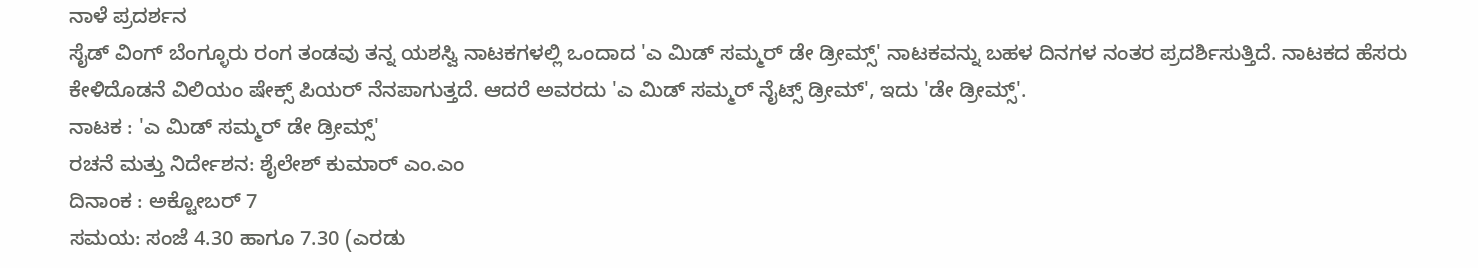ನಾಳೆ ಪ್ರದರ್ಶನ
ಸೈಡ್ ವಿಂಗ್ ಬೆಂಗ್ಳೂರು ರಂಗ ತಂಡವು ತನ್ನ ಯಶಸ್ವಿ ನಾಟಕಗಳಲ್ಲಿ ಒಂದಾದ 'ಎ ಮಿಡ್ ಸಮ್ಮರ್ ಡೇ ಡ್ರೀಮ್ಸ್' ನಾಟಕವನ್ನು ಬಹಳ ದಿನಗಳ ನಂತರ ಪ್ರದರ್ಶಿಸುತ್ತಿದೆ. ನಾಟಕದ ಹೆಸರು ಕೇಳಿದೊಡನೆ ವಿಲಿಯಂ ಷೇಕ್ಸ್ ಪಿಯರ್ ನೆನಪಾಗುತ್ತದೆ. ಆದರೆ ಅವರದು 'ಎ ಮಿಡ್ ಸಮ್ಮರ್ ನೈಟ್ಸ್ ಡ್ರೀಮ್', ಇದು 'ಡೇ ಡ್ರೀಮ್ಸ್'.
ನಾಟಕ : 'ಎ ಮಿಡ್ ಸಮ್ಮರ್ ಡೇ ಡ್ರೀಮ್ಸ್'
ರಚನೆ ಮತ್ತು ನಿರ್ದೇಶನ: ಶೈಲೇಶ್ ಕುಮಾರ್ ಎಂ.ಎಂ
ದಿನಾಂಕ : ಅಕ್ಟೋಬರ್ 7
ಸಮಯ: ಸಂಜೆ 4.30 ಹಾಗೂ 7.30 (ಎರಡು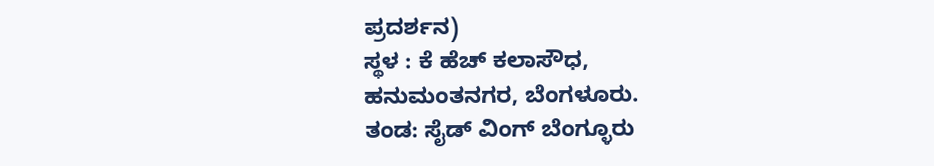ಪ್ರದರ್ಶನ)
ಸ್ಥಳ : ಕೆ ಹೆಚ್ ಕಲಾಸೌಧ, ಹನುಮಂತನಗರ, ಬೆಂಗಳೂರು.
ತಂಡ: ಸೈಡ್ ವಿಂಗ್ ಬೆಂಗ್ಳೂರು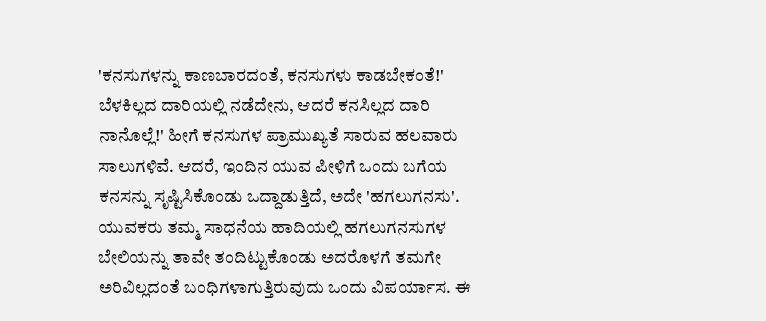'ಕನಸುಗಳನ್ನು ಕಾಣಬಾರದಂತೆ, ಕನಸುಗಳು ಕಾಡಬೇಕಂತೆ!' ಬೆಳಕಿಲ್ಲದ ದಾರಿಯಲ್ಲಿ ನಡೆದೇನು, ಆದರೆ ಕನಸಿಲ್ಲದ ದಾರಿ ನಾನೊಲ್ಲೆ!' ಹೀಗೆ ಕನಸುಗಳ ಪ್ರಾಮುಖ್ಯತೆ ಸಾರುವ ಹಲವಾರು ಸಾಲುಗಳಿವೆ. ಆದರೆ, ಇಂದಿನ ಯುವ ಪೀಳಿಗೆ ಒಂದು ಬಗೆಯ ಕನಸನ್ನು ಸೃಷ್ಟಿಸಿಕೊಂಡು ಒದ್ದಾಡುತ್ತಿದೆ, ಅದೇ 'ಹಗಲುಗನಸು'.
ಯುವಕರು ತಮ್ಮ ಸಾಧನೆಯ ಹಾದಿಯಲ್ಲಿ ಹಗಲುಗನಸುಗಳ ಬೇಲಿಯನ್ನು ತಾವೇ ತಂದಿಟ್ಟುಕೊಂಡು ಅದರೊಳಗೆ ತಮಗೇ ಅರಿವಿಲ್ಲದಂತೆ ಬಂಧಿಗಳಾಗುತ್ತಿರುವುದು ಒಂದು ವಿಪರ್ಯಾಸ. ಈ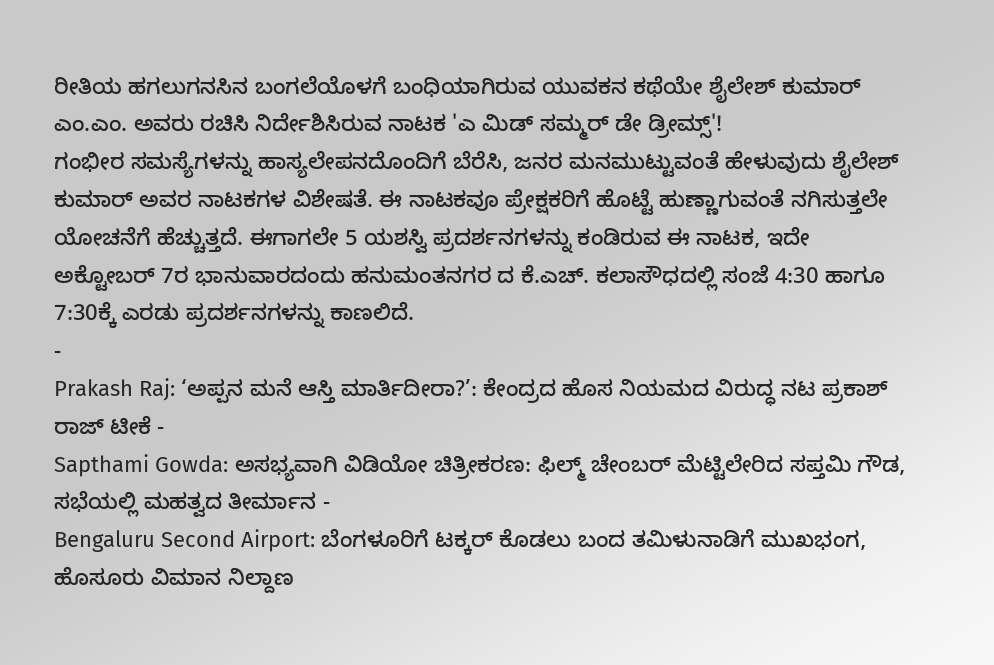ರೀತಿಯ ಹಗಲುಗನಸಿನ ಬಂಗಲೆಯೊಳಗೆ ಬಂಧಿಯಾಗಿರುವ ಯುವಕನ ಕಥೆಯೇ ಶೈಲೇಶ್ ಕುಮಾರ್ ಎಂ.ಎಂ. ಅವರು ರಚಿಸಿ ನಿರ್ದೇಶಿಸಿರುವ ನಾಟಕ 'ಎ ಮಿಡ್ ಸಮ್ಮರ್ ಡೇ ಡ್ರೀಮ್ಸ್'!
ಗಂಭೀರ ಸಮಸ್ಯೆಗಳನ್ನು ಹಾಸ್ಯಲೇಪನದೊಂದಿಗೆ ಬೆರೆಸಿ, ಜನರ ಮನಮುಟ್ಟುವಂತೆ ಹೇಳುವುದು ಶೈಲೇಶ್ ಕುಮಾರ್ ಅವರ ನಾಟಕಗಳ ವಿಶೇಷತೆ. ಈ ನಾಟಕವೂ ಪ್ರೇಕ್ಷಕರಿಗೆ ಹೊಟ್ಟೆ ಹುಣ್ಣಾಗುವಂತೆ ನಗಿಸುತ್ತಲೇ ಯೋಚನೆಗೆ ಹೆಚ್ಚುತ್ತದೆ. ಈಗಾಗಲೇ 5 ಯಶಸ್ವಿ ಪ್ರದರ್ಶನಗಳನ್ನು ಕಂಡಿರುವ ಈ ನಾಟಕ, ಇದೇ ಅಕ್ಟೋಬರ್ 7ರ ಭಾನುವಾರದಂದು ಹನುಮಂತನಗರ ದ ಕೆ.ಎಚ್. ಕಲಾಸೌಧದಲ್ಲಿ ಸಂಜೆ 4:30 ಹಾಗೂ 7:30ಕ್ಕೆ ಎರಡು ಪ್ರದರ್ಶನಗಳನ್ನು ಕಾಣಲಿದೆ.
-
Prakash Raj: ‘ಅಪ್ಪನ ಮನೆ ಆಸ್ತಿ ಮಾರ್ತಿದೀರಾ?’: ಕೇಂದ್ರದ ಹೊಸ ನಿಯಮದ ವಿರುದ್ಧ ನಟ ಪ್ರಕಾಶ್ ರಾಜ್ ಟೀಕೆ -
Sapthami Gowda: ಅಸಭ್ಯವಾಗಿ ವಿಡಿಯೋ ಚಿತ್ರೀಕರಣ: ಫಿಲ್ಮ್ ಚೇಂಬರ್ ಮೆಟ್ಟಿಲೇರಿದ ಸಪ್ತಮಿ ಗೌಡ, ಸಭೆಯಲ್ಲಿ ಮಹತ್ವದ ತೀರ್ಮಾನ -
Bengaluru Second Airport: ಬೆಂಗಳೂರಿಗೆ ಟಕ್ಕರ್ ಕೊಡಲು ಬಂದ ತಮಿಳುನಾಡಿಗೆ ಮುಖಭಂಗ, ಹೊಸೂರು ವಿಮಾನ ನಿಲ್ದಾಣ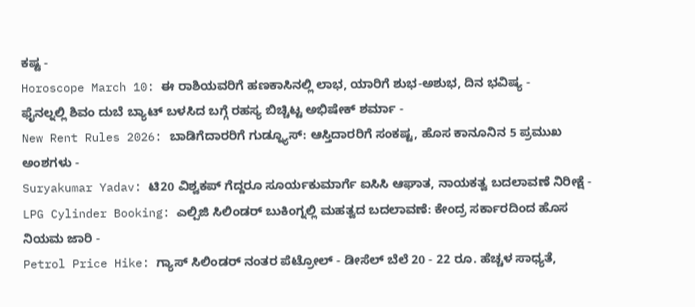ಕಷ್ಟ -
Horoscope March 10: ಈ ರಾಶಿಯವರಿಗೆ ಹಣಕಾಸಿನಲ್ಲಿ ಲಾಭ, ಯಾರಿಗೆ ಶುಭ-ಅಶುಭ, ದಿನ ಭವಿಷ್ಯ -
ಫೈನಲ್ನಲ್ಲಿ ಶಿವಂ ದುಬೆ ಬ್ಯಾಟ್ ಬಳಸಿದ ಬಗ್ಗೆ ರಹಸ್ಯ ಬಿಚ್ಚಿಟ್ಟ ಅಭಿಷೇಕ್ ಶರ್ಮಾ -
New Rent Rules 2026: ಬಾಡಿಗೆದಾರರಿಗೆ ಗುಡ್ನ್ಯೂಸ್: ಆಸ್ತಿದಾರರಿಗೆ ಸಂಕಷ್ಟ, ಹೊಸ ಕಾನೂನಿನ 5 ಪ್ರಮುಖ ಅಂಶಗಳು -
Suryakumar Yadav: ಟಿ20 ವಿಶ್ವಕಪ್ ಗೆದ್ದರೂ ಸೂರ್ಯಕುಮಾರ್ಗೆ ಐಸಿಸಿ ಆಘಾತ, ನಾಯಕತ್ವ ಬದಲಾವಣೆ ನಿರೀಕ್ಷೆ -
LPG Cylinder Booking: ಎಲ್ಪಿಜಿ ಸಿಲಿಂಡರ್ ಬುಕಿಂಗ್ನಲ್ಲಿ ಮಹತ್ವದ ಬದಲಾವಣೆ: ಕೇಂದ್ರ ಸರ್ಕಾರದಿಂದ ಹೊಸ ನಿಯಮ ಜಾರಿ -
Petrol Price Hike: ಗ್ಯಾಸ್ ಸಿಲಿಂಡರ್ ನಂತರ ಪೆಟ್ರೋಲ್ - ಡೀಸೆಲ್ ಬೆಲೆ 20 - 22 ರೂ. ಹೆಚ್ಚಳ ಸಾಧ್ಯತೆ,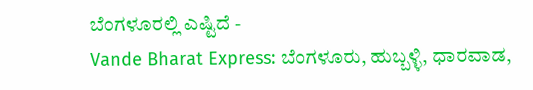ಬೆಂಗಳೂರಲ್ಲಿ ಎಷ್ಟಿದೆ -
Vande Bharat Express: ಬೆಂಗಳೂರು, ಹುಬ್ಬಳ್ಳಿ, ಧಾರವಾಡ,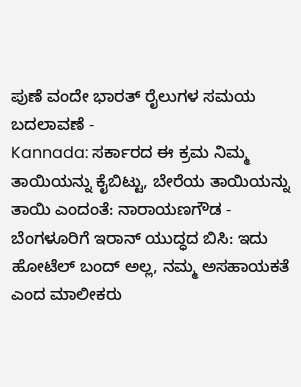ಪುಣೆ ವಂದೇ ಭಾರತ್ ರೈಲುಗಳ ಸಮಯ ಬದಲಾವಣೆ -
Kannada: ಸರ್ಕಾರದ ಈ ಕ್ರಮ ನಿಮ್ಮ ತಾಯಿಯನ್ನು ಕೈಬಿಟ್ಟು, ಬೇರೆಯ ತಾಯಿಯನ್ನು ತಾಯಿ ಎಂದಂತೆ: ನಾರಾಯಣಗೌಡ -
ಬೆಂಗಳೂರಿಗೆ ಇರಾನ್ ಯುದ್ಧದ ಬಿಸಿ: ಇದು ಹೋಟೆಲ್ ಬಂದ್ ಅಲ್ಲ, ನಮ್ಮ ಅಸಹಾಯಕತೆ ಎಂದ ಮಾಲೀಕರು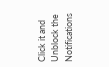Click it and Unblock the Notifications